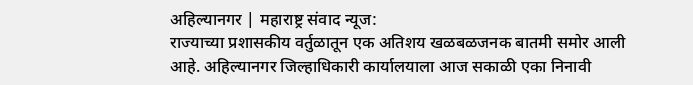अहिल्यानगर | महाराष्ट्र संवाद न्यूज:
राज्याच्या प्रशासकीय वर्तुळातून एक अतिशय खळबळजनक बातमी समोर आली आहे. अहिल्यानगर जिल्हाधिकारी कार्यालयाला आज सकाळी एका निनावी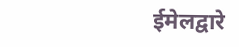ईमेलद्वारे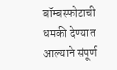बॉम्बस्फोटाची धमकी देण्यात आल्याने संपूर्ण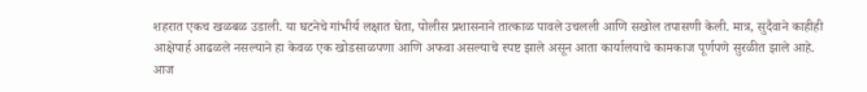शहरात एकच खळबळ उडाली. या घटनेचे गांभीर्य लक्षात घेता, पोलीस प्रशासनाने तात्काळ पावले उचलली आणि सखोल तपासणी केली. मात्र, सुदैवाने काहीही आक्षेपार्ह आढळले नसल्याने हा केवळ एक खोडसाळपणा आणि अफवा असल्याचे स्पष्ट झाले असून आता कार्यालयाचे कामकाज पूर्णपणे सुरळीत झाले आहे.
आज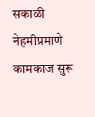सकाळी नेहमीप्रमाणे कामकाज सुरू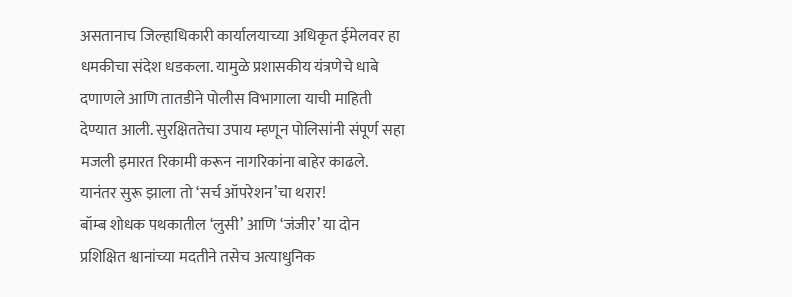असतानाच जिल्हाधिकारी कार्यालयाच्या अधिकृत ईमेलवर हा धमकीचा संदेश धडकला. यामुळे प्रशासकीय यंत्रणेचे धाबे दणाणले आणि तातडीने पोलीस विभागाला याची माहिती देण्यात आली. सुरक्षिततेचा उपाय म्हणून पोलिसांनी संपूर्ण सहा मजली इमारत रिकामी करून नागरिकांना बाहेर काढले. यानंतर सुरू झाला तो ‘सर्च ऑपरेशन’चा थरार!
बॉम्ब शोधक पथकातील ‘लुसी’ आणि ‘जंजीर’ या दोन प्रशिक्षित श्वानांच्या मदतीने तसेच अत्याधुनिक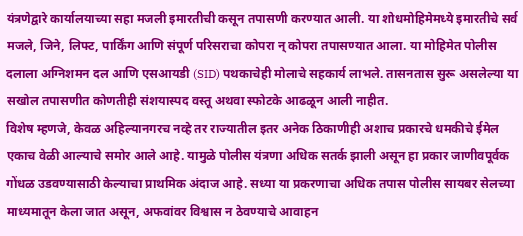यंत्रणेद्वारे कार्यालयाच्या सहा मजली इमारतीची कसून तपासणी करण्यात आली. या शोधमोहिमेमध्ये इमारतीचे सर्व मजले, जिने, लिफ्ट, पार्किंग आणि संपूर्ण परिसराचा कोपरा न् कोपरा तपासण्यात आला. या मोहिमेत पोलीस दलाला अग्निशमन दल आणि एसआयडी (SID) पथकाचेही मोलाचे सहकार्य लाभले. तासनतास सुरू असलेल्या या सखोल तपासणीत कोणतीही संशयास्पद वस्तू अथवा स्फोटके आढळून आली नाहीत.
विशेष म्हणजे, केवळ अहिल्यानगरच नव्हे तर राज्यातील इतर अनेक ठिकाणीही अशाच प्रकारचे धमकीचे ईमेल एकाच वेळी आल्याचे समोर आले आहे. यामुळे पोलीस यंत्रणा अधिक सतर्क झाली असून हा प्रकार जाणीवपूर्वक गोंधळ उडवण्यासाठी केल्याचा प्राथमिक अंदाज आहे. सध्या या प्रकरणाचा अधिक तपास पोलीस सायबर सेलच्या माध्यमातून केला जात असून, अफवांवर विश्वास न ठेवण्याचे आवाहन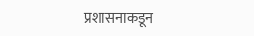प्रशासनाकडून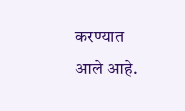करण्यात आले आहे.